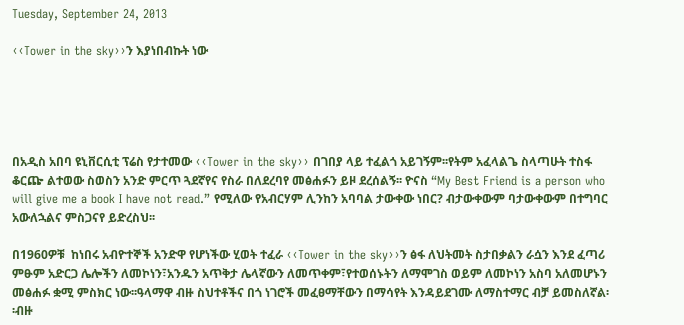Tuesday, September 24, 2013

‹‹Tower in the sky››ን እያነበብኩት ነው





በአዲስ አበባ ዩኒቨርሲቲ ፕሬስ የታተመው ‹‹Tower in the sky›› በገበያ ላይ ተፈልጎ አይገኝም፡፡የትም አፈላልጌ ስላጣሁት ተስፋ ቆርጬ ልተወው ስወስን አንድ ምርጥ ጓደኛየና የስራ በለደረባየ መፅሐፉን ይዞ ደረሰልኝ፡፡ ዮናስ “My Best Friend is a person who will give me a book I have not read.” የሚለው የአብርሃም ሊንከን አባባል ታውቀው ነበር? ብታውቀውም ባታውቀውም በተግባር አውለኋልና ምስጋናየ ይድረስህ፡፡

በ1960ዎቹ  ከነበሩ አብዮተኞች አንድዋ የሆነችው ሂወት ተፈራ ‹‹Tower in the sky››ን ፅፋ ለህትመት ስታበቃልን ራሷን እንደ ፈጣሪ ምፁም አድርጋ ሌሎችን ለመኮነን፣አንዱን አጥቅታ ሌላኛውን ለመጥቀም፣የተወሰኑትን ለማሞገስ ወይም ለመኮነን አስባ አለመሆኑን መፅሐፉ ቋሚ ምስክር ነው፡፡ዓላማዋ ብዙ ስህተቶችና በጎ ነገሮች መፈፀማቸውን በማሳየት እንዳይደገሙ ለማስተማር ብቻ ይመስለኛል፡፡ብዙ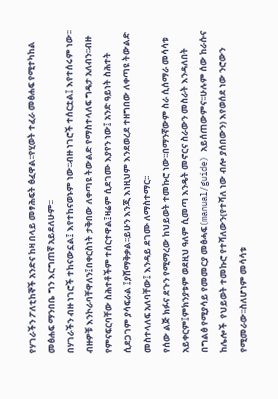የሃገራችን ፖለቲከኞች አንድና ከዛ በላይ መፃሕፍት ፅፈዋል፡፡የሂወት ተፈራ መፅሐፍ የሚተካከል መፅሐፍ ማንበቤ ግን እርግጠኛ አይደለሁም፡፡
በሃገራችን ብዙ ነገሮች ተከናውኗል፤ እየተከናወኑም ነው፡፡ብዙ ነገሮች ተሰርቷል፤ እየተሰሩም ነው፡፡ብዙዎቹ እንኮራባቸዋለን፤በቀርስነት ታቅበው ለቀጣዩ ትውልድ የማስተላለፍ ግዴታ አለብን፡፡ብዙ የምናፍርባቸው ስሕተቶችም ተሰርተዋል፤ዛሬም ሲደገሙ እያየን ነው፤ አንድ ዓይነት ስሕተት ሲደጋገም ያሳፍራል ፤ያሸማቅቃል፡፡ይሁን እንጂ እነዚህም እንደወረደ ተዘግበው ለቀጣዩ ትውልድ መስተላለፍ አለባቸው፤ እንዳይ ደገሙ ለማስተማር፡፡
የሰው ልጅ ክፉና ደጉን የሚማረው ከህይወት ተመኩሮ ነው፡፡በማንኛውም ስራ ሲሰማራ መሳሳቱ አይቀርም፤ምክንያቱም ወደዚህ ዓለም ሲመጣ እንዴት መኖርና ስራውን መስራት እንዳለበት በግልፅ የሚያሳይ የመመርያ መፅሓፍ(manual/guide) አይሰጠውምና፡፡ሁሉም ሰው ከራሱና ከሌሎች  የህይወት ተመኩሮ የተሻለውን(የተሻለ ነው ብሎ ያሰበውን) እየወሰደ ነው ንሮውን የሚመራው፡፡ስለሆነም መሳሳቱ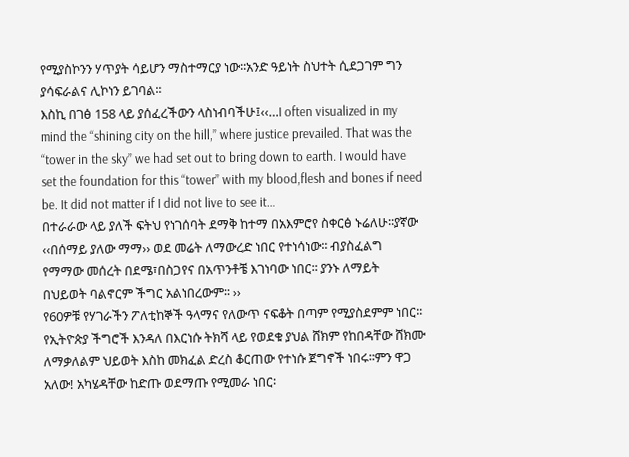የሚያስኮንን ሃጥያት ሳይሆን ማስተማርያ ነው፡፡አንድ ዓይነት ስህተት ሲደጋገም ግን ያሳፍራልና ሊኮነን ይገባል፡፡
እስኪ በገፅ 158 ላይ ያሰፈረችውን ላስነብባችሁ፤‹‹…I often visualized in my mind the “shining city on the hill,” where justice prevailed. That was the “tower in the sky” we had set out to bring down to earth. I would have set the foundation for this “tower” with my blood,flesh and bones if need be. It did not matter if I did not live to see it…
በተራራው ላይ ያለች ፍትህ የነገሰባት ደማቅ ከተማ በአእምሮየ ስቀርፅ ኑሬለሁ፡፡ያኛው ‹‹በሰማይ ያለው ማማ›› ወደ መሬት ለማውረድ ነበር የተነሳነው፡፡ ብያስፈልግ የማማው መሰረት በደሜ፣በስጋየና በአጥንቶቼ እገነባው ነበር፡፡ ያንኑ ለማይት በህይወት ባልኖርም ችግር አልነበረውም፡፡ ››
የ60ዎቹ የሃገራችን ፖለቲከኞች ዓላማና የለውጥ ናፍቆት በጣም የሚያስደምም ነበር፡፡የኢትዮጵያ ችግሮች እንዳለ በእርነሱ ትክሻ ላይ የወደቁ ያህል ሸክም የከበዳቸው ሸክሙ ለማቃለልም ህይወት እስከ መክፈል ድረስ ቆርጠው የተነሱ ጀግኖች ነበሩ፡፡ምን ዋጋ አለው! አካሄዳቸው ከድጡ ወደማጡ የሚመራ ነበር፡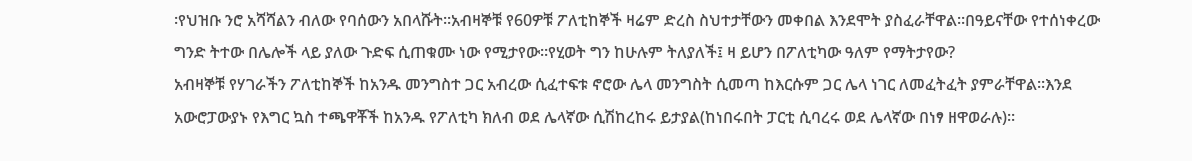፡የህዝቡ ንሮ አሻሻልን ብለው የባሰውን አበላሹት፡፡አብዛኞቹ የ60ዎቹ ፖለቲከኞች ዛሬም ድረስ ስህተታቸውን መቀበል እንደሞት ያስፈራቸዋል፡፡በዓይናቸው የተሰነቀረው ግንድ ትተው በሌሎች ላይ ያለው ጉድፍ ሲጠቁሙ ነው የሚታየው፡፡የሂወት ግን ከሁሉም ትለያለች፤ ዛ ይሆን በፖለቲካው ዓለም የማትታየው?
አብዛኞቹ የሃገራችን ፖለቲከኞች ከአንዱ መንግስተ ጋር አብረው ሲፈተፍቱ ኖሮው ሌላ መንግስት ሲመጣ ከእርሱም ጋር ሌላ ነገር ለመፈትፈት ያምራቸዋል፡፡እንደ አውሮፓውያኑ የእግር ኳስ ተጫዋቾች ከአንዱ የፖለቲካ ክለብ ወደ ሌላኛው ሲሽከረከሩ ይታያል(ከነበሩበት ፓርቲ ሲባረሩ ወደ ሌላኛው በነፃ ዘዋወራሉ)፡፡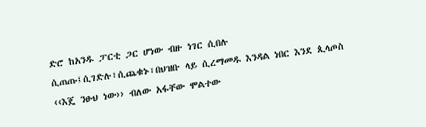ድሮ ከአንዱ ፓርቲ ጋር ሆነው ብዙ ነገር ሲበሉ ሲጠጡ፤ሲገድሉ፣ሲጨቁኑ፣በህዝቡ ላይ ሲረማመዱ እንዳል ነበር እንደ ጲላጦስ ‹‹እጄ ንፁህ ነው›› ብለው አፋቸው ሞልተው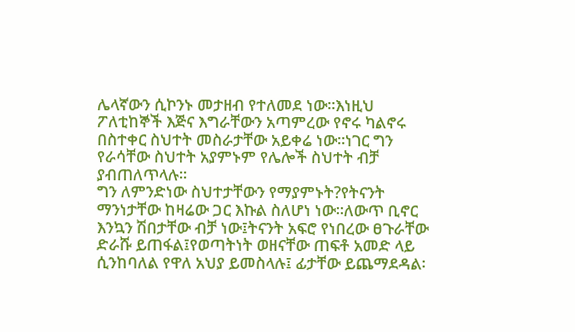ሌላኛውን ሲኮንኑ መታዘብ የተለመደ ነው፡፡እነዚህ ፖለቲከኞች እጅና እግራቸውን አጣምረው የኖሩ ካልኖሩ በስተቀር ስህተት መስራታቸው አይቀሬ ነው፡፡ነገር ግን የራሳቸው ስህተት አያምኑም የሌሎች ስህተት ብቻ ያብጠለጥላሉ፡፡
ግን ለምንድነው ስህተታቸውን የማያምኑት?የትናንት ማንነታቸው ከዛሬው ጋር እኩል ስለሆነ ነው፡፡ለውጥ ቢኖር እንኳን ሽበታቸው ብቻ ነው፤ትናንት አፍሮ የነበረው ፀጉራቸው ድራሹ ይጠፋል፤የወጣትነት ወዘናቸው ጠፍቶ አመድ ላይ ሲንከባለል የዋለ አህያ ይመስላሉ፤ ፊታቸው ይጨማደዳል፡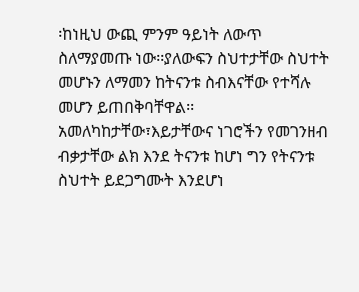፡ከነዚህ ውጪ ምንም ዓይነት ለውጥ ስለማያመጡ ነው፡፡ያለውፍን ስህተታቸው ስህተት መሆኑን ለማመን ከትናንቱ ስብእናቸው የተሻሉ መሆን ይጠበቅባቸዋል፡፡
አመለካከታቸው፣እይታቸውና ነገሮችን የመገንዘብ ብቃታቸው ልክ እንደ ትናንቱ ከሆነ ግን የትናንቱ ስህተት ይደጋግሙት እንደሆነ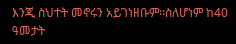እንጂ ስህተት መኖሩን አይገነዘቡም፡፡ስለሆነም ከ40 ዓመታት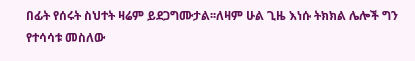በፊት የሰሩት ስህተት ዛሬም ይደጋግሙታል፡፡ለዛም ሁል ጊዜ እነሱ ትክክል ሌሎች ግን የተሳሳቱ መስለው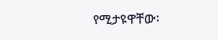የሚታዩዋቸው፡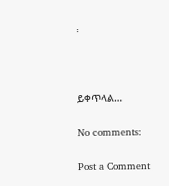፡



ይቀጥላል…

No comments:

Post a Comment